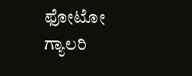ಫೋಟೋ ಗ್ಯಾಲರಿ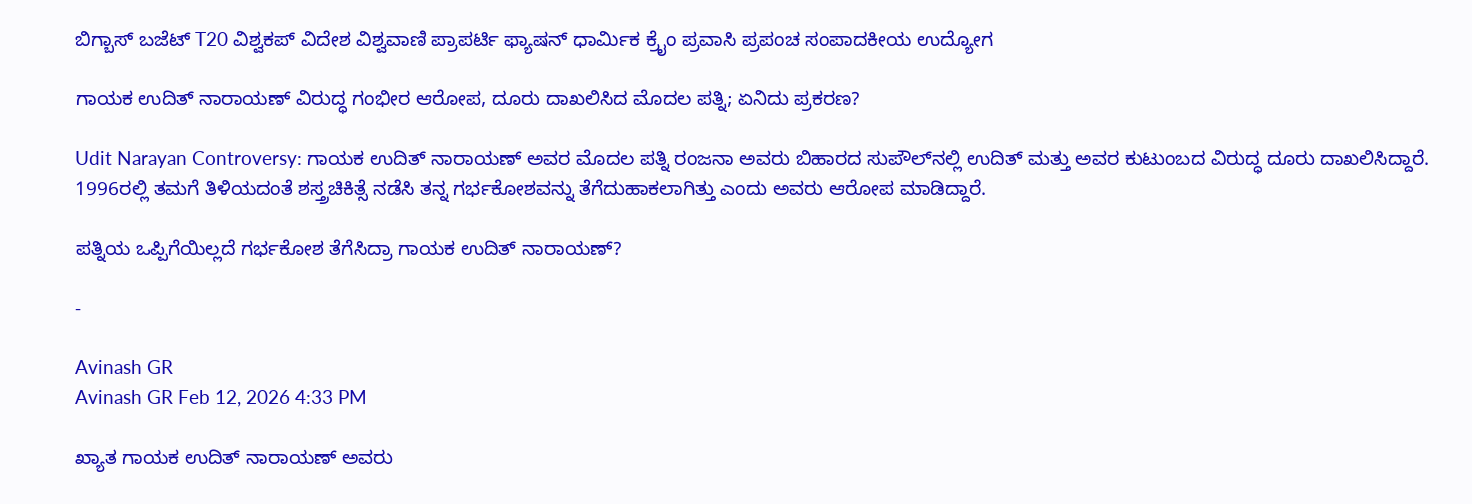ಬಿಗ್ಬಾಸ್ ಬಜೆಟ್ T20 ವಿಶ್ವಕಪ್ ವಿದೇಶ ವಿಶ್ವವಾಣಿ ಪ್ರಾಪರ್ಟಿ ಫ್ಯಾಷನ್ ಧಾರ್ಮಿಕ ಕ್ರೈಂ ಪ್ರವಾಸಿ ಪ್ರಪಂಚ ಸಂಪಾದಕೀಯ ಉದ್ಯೋಗ

ಗಾಯಕ ಉದಿತ್‌ ನಾರಾಯಣ್‌ ವಿರುದ್ಧ ಗಂಭೀರ ಆರೋಪ, ದೂರು ದಾಖಲಿಸಿದ ಮೊದಲ ಪತ್ನಿ; ಏನಿದು ಪ್ರಕರಣ?

Udit Narayan Controversy: ಗಾಯಕ ಉದಿತ್‌ ನಾರಾಯಣ್‌ ಅವರ ಮೊದಲ ಪತ್ನಿ ರಂಜನಾ ಅವರು ಬಿಹಾರದ ಸುಪೌಲ್‌ನಲ್ಲಿ ಉದಿತ್‌ ಮತ್ತು ಅವರ ಕುಟುಂಬದ ವಿರುದ್ಧ ದೂರು ದಾಖಲಿಸಿದ್ದಾರೆ. 1996ರಲ್ಲಿ ತಮಗೆ ತಿಳಿಯದಂತೆ ಶಸ್ತ್ರಚಿಕಿತ್ಸೆ ನಡೆಸಿ ತನ್ನ ಗರ್ಭಕೋಶವನ್ನು ತೆಗೆದುಹಾಕಲಾಗಿತ್ತು ಎಂದು ಅವರು ಆರೋಪ ಮಾಡಿದ್ದಾರೆ.

ಪತ್ನಿಯ ಒಪ್ಪಿಗೆಯಿಲ್ಲದೆ ಗರ್ಭಕೋಶ ತೆಗೆಸಿದ್ರಾ ಗಾಯಕ ಉದಿತ್‌ ನಾರಾಯಣ್‌?

-

Avinash GR
Avinash GR Feb 12, 2026 4:33 PM

ಖ್ಯಾತ ಗಾಯಕ ಉದಿತ್ ನಾರಾಯಣ್ ಅವರು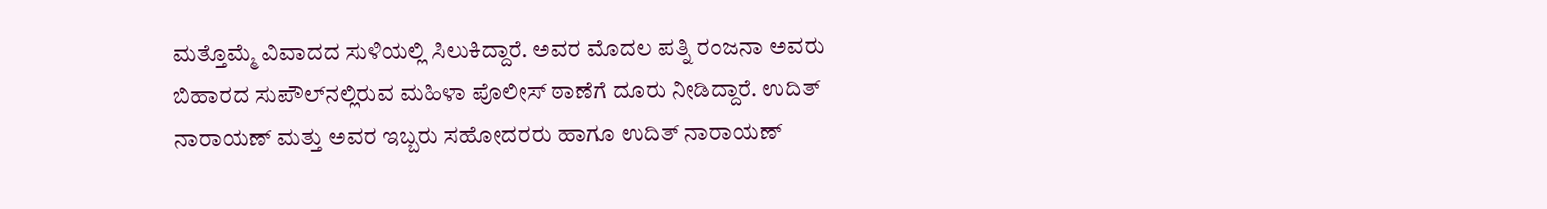ಮತ್ತೊಮ್ಮೆ ವಿವಾದದ ಸುಳಿಯಲ್ಲಿ ಸಿಲುಕಿದ್ದಾರೆ. ಅವರ ಮೊದಲ ಪತ್ನಿ ರಂಜನಾ ಅವರು ಬಿಹಾರದ ಸುಪೌಲ್‌ನಲ್ಲಿರುವ ಮಹಿಳಾ ಪೊಲೀಸ್ ಠಾಣೆಗೆ ದೂರು ನೀಡಿದ್ದಾರೆ. ಉದಿತ್ ನಾರಾಯಣ್ ಮತ್ತು ಅವರ ಇಬ್ಬರು ಸಹೋದರರು ಹಾಗೂ ಉದಿತ್‌ ನಾರಾಯಣ್‌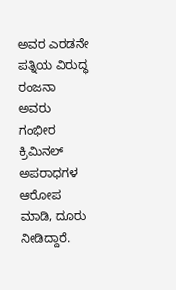ಅವರ ಎರಡನೇ ಪತ್ನಿಯ ವಿರುದ್ಧ ರಂಜನಾ ಅವರು ಗಂಭೀರ ಕ್ರಿಮಿನಲ್ ಅಪರಾಧಗಳ ಆರೋಪ ಮಾಡಿ, ದೂರು ನೀಡಿದ್ದಾರೆ.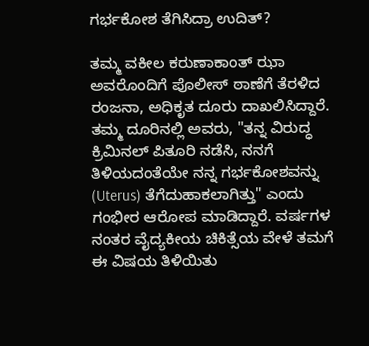ಗರ್ಭಕೋಶ ತೆಗಿಸಿದ್ರಾ ಉದಿತ್?

ತಮ್ಮ ವಕೀಲ ಕರುಣಾಕಾಂತ್ ಝಾ ಅವರೊಂದಿಗೆ ಪೊಲೀಸ್ ಠಾಣೆಗೆ ತೆರಳಿದ ರಂಜನಾ, ಅಧಿಕೃತ ದೂರು ದಾಖಲಿಸಿದ್ದಾರೆ. ತಮ್ಮ ದೂರಿನಲ್ಲಿ ಅವರು, "ತನ್ನ ವಿರುದ್ಧ ಕ್ರಿಮಿನಲ್ ಪಿತೂರಿ ನಡೆಸಿ, ನನಗೆ ತಿಳಿಯದಂತೆಯೇ ನನ್ನ ಗರ್ಭಕೋಶವನ್ನು (Uterus) ತೆಗೆದುಹಾಕಲಾಗಿತ್ತು" ಎಂದು ಗಂಭೀರ ಆರೋಪ ಮಾಡಿದ್ದಾರೆ. ವರ್ಷಗಳ ನಂತರ ವೈದ್ಯಕೀಯ ಚಿಕಿತ್ಸೆಯ ವೇಳೆ ತಮಗೆ ಈ ವಿಷಯ ತಿಳಿಯಿತು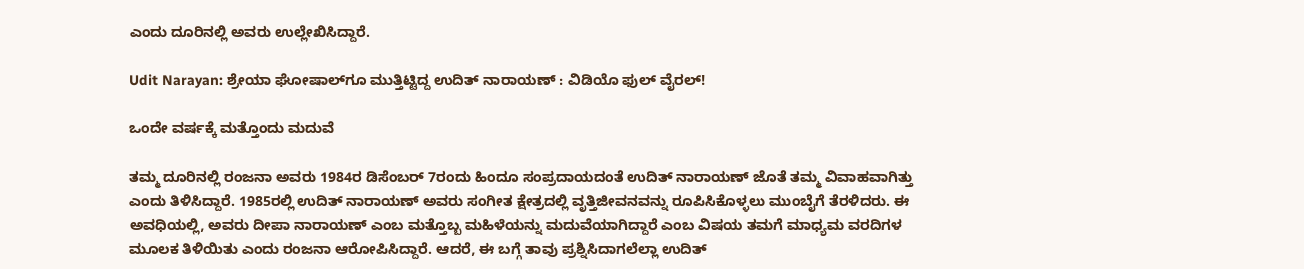ಎಂದು ದೂರಿನಲ್ಲಿ ಅವರು ಉಲ್ಲೇಖಿಸಿದ್ದಾರೆ.

Udit Narayan: ಶ್ರೇಯಾ ಘೋಷಾಲ್‌ಗೂ ಮುತ್ತಿಟ್ಟಿದ್ದ ಉದಿತ್‌ ನಾರಾಯಣ್‌ : ವಿಡಿಯೊ ಫುಲ್‌ ವೈರಲ್!

ಒಂದೇ ವರ್ಷಕ್ಕೆ ಮತ್ತೊಂದು ಮದುವೆ

ತಮ್ಮ ದೂರಿನಲ್ಲಿ ರಂಜನಾ ಅವರು 1984ರ ಡಿಸೆಂಬರ್ 7ರಂದು ಹಿಂದೂ ಸಂಪ್ರದಾಯದಂತೆ ಉದಿತ್ ನಾರಾಯಣ್ ಜೊತೆ ತಮ್ಮ ವಿವಾಹವಾಗಿತ್ತು ಎಂದು ತಿಳಿಸಿದ್ದಾರೆ. 1985ರಲ್ಲಿ ಉದಿತ್ ನಾರಾಯಣ್ ಅವರು ಸಂಗೀತ ಕ್ಷೇತ್ರದಲ್ಲಿ ವೃತ್ತಿಜೀವನವನ್ನು ರೂಪಿಸಿಕೊಳ್ಳಲು ಮುಂಬೈಗೆ ತೆರಳಿದರು. ಈ ಅವಧಿಯಲ್ಲಿ, ಅವರು ದೀಪಾ ನಾರಾಯಣ್ ಎಂಬ ಮತ್ತೊಬ್ಬ ಮಹಿಳೆಯನ್ನು ಮದುವೆಯಾಗಿದ್ದಾರೆ ಎಂಬ ವಿಷಯ ತಮಗೆ ಮಾಧ್ಯಮ ವರದಿಗಳ ಮೂಲಕ ತಿಳಿಯಿತು ಎಂದು ರಂಜನಾ ಆರೋಪಿಸಿದ್ದಾರೆ. ಆದರೆ, ಈ ಬಗ್ಗೆ ತಾವು ಪ್ರಶ್ನಿಸಿದಾಗಲೆಲ್ಲಾ ಉದಿತ್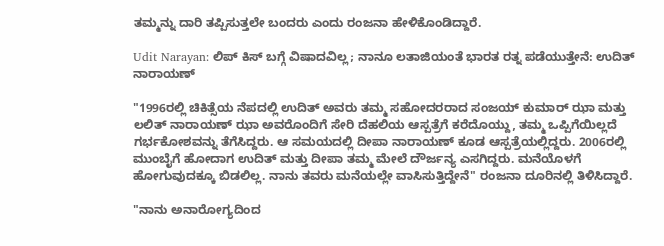ತಮ್ಮನ್ನು ದಾರಿ ತಪ್ಪಿಸುತ್ತಲೇ ಬಂದರು ಎಂದು ರಂಜನಾ ಹೇಳಿಕೊಂಡಿದ್ದಾರೆ.

Udit Narayan: ಲಿಪ್‌ ಕಿಸ್‌ ಬಗ್ಗೆ ವಿಷಾದವಿಲ್ಲ; ನಾನೂ ಲತಾಜಿಯಂತೆ ಭಾರತ ರತ್ನ ಪಡೆಯುತ್ತೇನೆ: ಉದಿತ್‌ ನಾರಾಯಣ್

"1996ರಲ್ಲಿ ಚಿಕಿತ್ಸೆಯ ನೆಪದಲ್ಲಿ ಉದಿತ್ ಅವರು ತಮ್ಮ ಸಹೋದರರಾದ ಸಂಜಯ್ ಕುಮಾರ್ ಝಾ ಮತ್ತು ಲಲಿತ್ ನಾರಾಯಣ್ ಝಾ ಅವರೊಂದಿಗೆ ಸೇರಿ ದೆಹಲಿಯ ಆಸ್ಪತ್ರೆಗೆ ಕರೆದೊಯ್ದು, ತಮ್ಮ ಒಪ್ಪಿಗೆಯಿಲ್ಲದೆ ಗರ್ಭಕೋಶವನ್ನು ತೆಗೆಸಿದ್ದರು. ಆ ಸಮಯದಲ್ಲಿ ದೀಪಾ ನಾರಾಯಣ್ ಕೂಡ ಆಸ್ಪತ್ರೆಯಲ್ಲಿದ್ದರು. 2006ರಲ್ಲಿ ಮುಂಬೈಗೆ ಹೋದಾಗ ಉದಿತ್ ಮತ್ತು ದೀಪಾ ತಮ್ಮ ಮೇಲೆ ದೌರ್ಜನ್ಯ ಎಸಗಿದ್ದರು. ಮನೆಯೊಳಗೆ ಹೋಗುವುದಕ್ಕೂ ಬಿಡಲಿಲ್ಲ. ನಾನು ತವರು ಮನೆಯಲ್ಲೇ ವಾಸಿಸುತ್ತಿದ್ದೇನೆ" ರಂಜನಾ ದೂರಿನಲ್ಲಿ ತಿಳಿಸಿದ್ದಾರೆ.

"ನಾನು ಅನಾರೋಗ್ಯದಿಂದ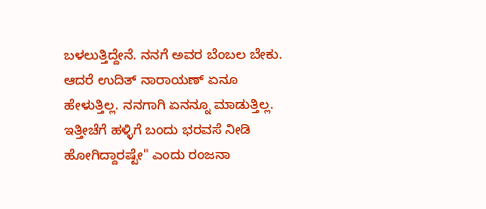ಬಳಲುತ್ತಿದ್ದೇನೆ. ನನಗೆ ಅವರ ಬೆಂಬಲ ಬೇಕು. ಆದರೆ ಉದಿತ್ ನಾರಾಯಣ್ ಏನೂ ಹೇಳುತ್ತಿಲ್ಲ. ನನಗಾಗಿ ಏನನ್ನೂ ಮಾಡುತ್ತಿಲ್ಲ. ಇತ್ತೀಚೆಗೆ ಹಳ್ಳಿಗೆ ಬಂದು ಭರವಸೆ ನೀಡಿ ಹೋಗಿದ್ದಾರಷ್ಟೇ" ಎಂದು ರಂಜನಾ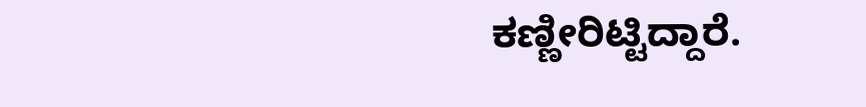ಕಣ್ಣೀರಿಟ್ಟಿದ್ದಾರೆ.